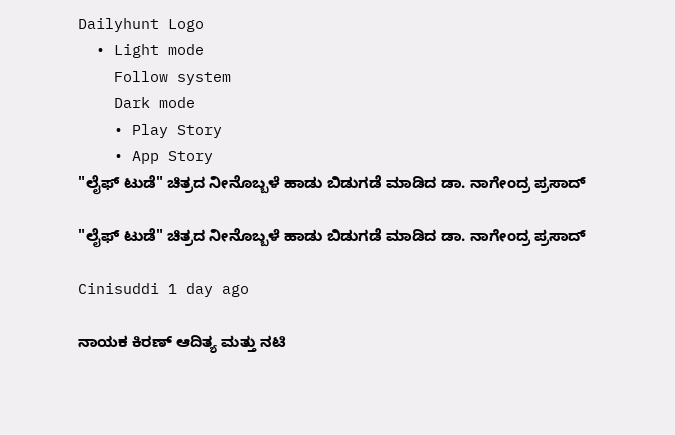Dailyhunt Logo
  • Light mode
    Follow system
    Dark mode
    • Play Story
    • App Story
"ಲೈಫ್ ಟುಡೆ" ಚಿತ್ರದ ನೀನೊಬ್ಬಳೆ ಹಾಡು ಬಿಡುಗಡೆ ಮಾಡಿದ ಡಾ. ನಾಗೇಂದ್ರ ಪ್ರಸಾದ್

"ಲೈಫ್ ಟುಡೆ" ಚಿತ್ರದ ನೀನೊಬ್ಬಳೆ ಹಾಡು ಬಿಡುಗಡೆ ಮಾಡಿದ ಡಾ. ನಾಗೇಂದ್ರ ಪ್ರಸಾದ್

Cinisuddi 1 day ago

ನಾಯಕ ಕಿರಣ್ ಆದಿತ್ಯ ಮತ್ತು ನಟಿ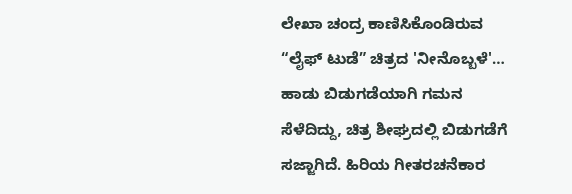ಲೇಖಾ ಚಂದ್ರ ಕಾಣಿಸಿಕೊಂಡಿರುವ “ಲೈಫ್ ಟುಡೆ” ಚಿತ್ರದ 'ನೀನೊಬ್ಬಳೆ'… ಹಾಡು ಬಿಡುಗಡೆಯಾಗಿ ಗಮನ ಸೆಳೆದಿದ್ದು, ಚಿತ್ರ ಶೀಘ್ರದಲ್ಲಿ ಬಿಡುಗಡೆಗೆ ಸಜ್ಜಾಗಿದೆ. ಹಿರಿಯ ಗೀತರಚನೆಕಾರ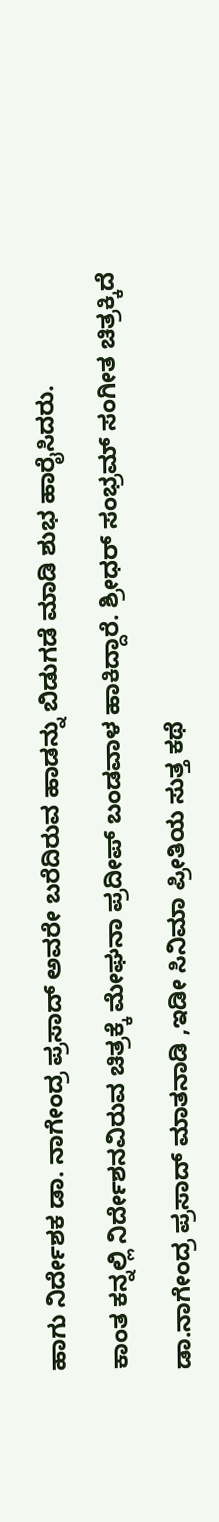ಹಾಗು ನಿರ್ದೇಶಕ ಡಾ. ನಾಗೇಂದ್ರ ಪ್ರಸಾದ್ ಅವರೇ ಬರೆದಿರುವ ಹಾಡನ್ನು ಬಿಡುಗಡೆ ಮಾಡಿ ಶುಭ ಹಾರೈಸಿದರು.

ಕಾಂತ ಕನ್ನಲ್ಲಿ ನಿರ್ದೇಶನವಿರುವ ಚಿತ್ರಕ್ಕೆ ಮೇಘನಾ ಪ್ರದೀಪ್ ಬಂಡವಾಳ ಹಾಕಿದ್ದಾರೆ. ಶ್ರೀಧರ್ ಸಂಭ್ರಮ್ ಸಂಗೀತ ಚಿತ್ರಕ್ಕಿದೆ

ಡಾ.ನಾಗೇಂದ್ರ ಪ್ರಸಾದ್ ಮಾತನಾಡಿ ,ಇಡೀ ಸಿನಿಮಾ ಪ್ರೀತಿಯ ಸುತ್ತ ಕಥೆ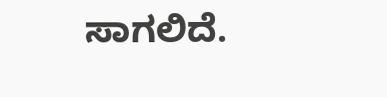ಸಾಗಲಿದೆ.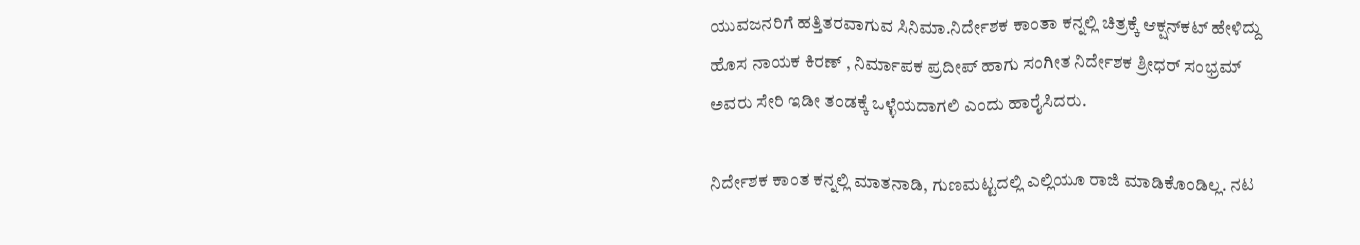ಯುವಜನರಿಗೆ ಹತ್ತಿತರವಾಗುವ ಸಿನಿಮಾ.ನಿರ್ದೇಶಕ ಕಾಂತಾ ಕನ್ನಲ್ಲಿ ಚಿತ್ರಕ್ಕೆ ಆಕ್ಷನ್‍ಕಟ್ ಹೇಳಿದ್ದು ಹೊಸ ನಾಯಕ ಕಿರಣ್ , ನಿರ್ಮಾಪಕ ಪ್ರದೀಪ್ ಹಾಗು ಸಂಗೀತ ನಿರ್ದೇಶಕ ಶ್ರೀಧರ್ ಸಂಭ್ರಮ್ ಅವರು ಸೇರಿ ಇಡೀ ತಂಡಕ್ಕೆ ಒಳ್ಳೆಯದಾಗಲಿ ಎಂದು ಹಾರೈಸಿದರು.

ನಿರ್ದೇಶಕ ಕಾಂತ ಕನ್ನಲ್ಲಿ ಮಾತನಾಡಿ, ಗುಣಮಟ್ಟದಲ್ಲಿ ಎಲ್ಲಿಯೂ ರಾಜಿ ಮಾಡಿಕೊಂಡಿಲ್ಲ. ನಟ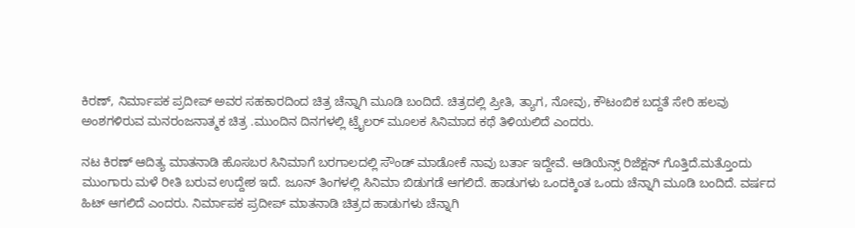ಕಿರಣ್, ನಿರ್ಮಾಪಕ ಪ್ರದೀಪ್ ಅವರ ಸಹಕಾರದಿಂದ ಚಿತ್ರ ಚೆನ್ನಾಗಿ ಮೂಡಿ ಬಂದಿದೆ. ಚಿತ್ರದಲ್ಲಿ ಪ್ರೀತಿ, ತ್ಯಾಗ, ನೋವು, ಕೌಟಂಬಿಕ ಬದ್ದತೆ ಸೇರಿ ಹಲವು ಅಂಶಗಳಿರುವ ಮನರಂಜನಾತ್ಮಕ ಚಿತ್ರ .ಮುಂದಿನ ದಿನಗಳಲ್ಲಿ ಟ್ರೈಲರ್ ಮೂಲಕ ಸಿನಿಮಾದ ಕಥೆ ತಿಳಿಯಲಿದೆ ಎಂದರು.

ನಟ ಕಿರಣ್ ಆದಿತ್ಯ ಮಾತನಾಡಿ ಹೊಸಬರ ಸಿನಿಮಾಗೆ ಬರಗಾಲದಲ್ಲಿ ಸೌಂಡ್ ಮಾಡೋಕೆ ನಾವು ಬರ್ತಾ ಇದ್ದೇವೆ. ಆಡಿಯೆನ್ಸ್ ರಿಜೆಕ್ಷನ್ ಗೊತ್ತಿದೆ.ಮತ್ತೊಂದು ಮುಂಗಾರು ಮಳೆ ರೀತಿ ಬರುವ ಉದ್ದೇಶ ಇದೆ. ಜೂನ್ ತಿಂಗಳಲ್ಲಿ ಸಿನಿಮಾ ಬಿಡುಗಡೆ ಆಗಲಿದೆ. ಹಾಡುಗಳು ಒಂದಕ್ಕಿಂತ ಒಂದು ಚೆನ್ನಾಗಿ ಮೂಡಿ ಬಂದಿದೆ. ವರ್ಷದ ಹಿಟ್ ಆಗಲಿದೆ ಎಂದರು. ನಿರ್ಮಾಪಕ ಪ್ರದೀಪ್ ಮಾತನಾಡಿ ಚಿತ್ರದ ಹಾಡುಗಳು ಚೆನ್ನಾಗಿ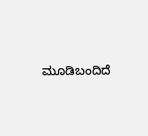ಮೂಡಿಬಂದಿದೆ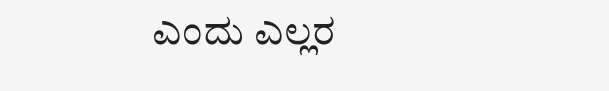ಎಂದು ಎಲ್ಲರ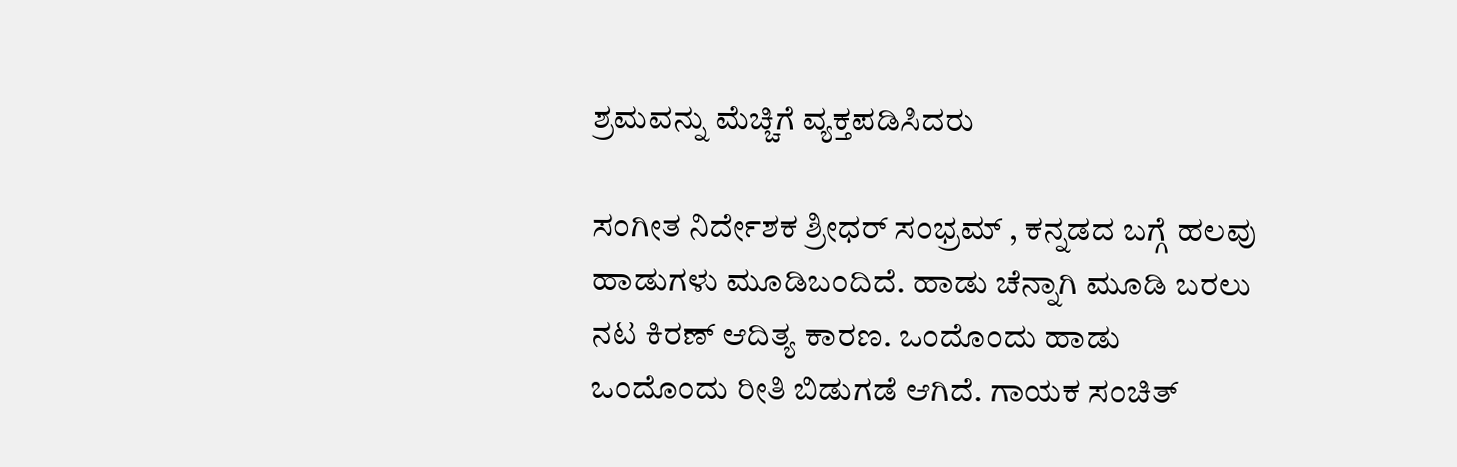ಶ್ರಮವನ್ನು ಮೆಚ್ಚಿಗೆ ವ್ಯಕ್ತಪಡಿಸಿದರು

ಸಂಗೀತ ನಿರ್ದೇಶಕ ಶ್ರೀಧರ್ ಸಂಭ್ರಮ್ , ಕನ್ನಡದ ಬಗ್ಗೆ ಹಲವು ಹಾಡುಗಳು ಮೂಡಿಬಂದಿದೆ. ಹಾಡು ಚೆನ್ನಾಗಿ ಮೂಡಿ ಬರಲು ನಟ ಕಿರಣ್ ಆದಿತ್ಯ ಕಾರಣ. ಒಂದೊಂದು ಹಾಡು ಒಂದೊಂದು ರೀತಿ ಬಿಡುಗಡೆ ಆಗಿದೆ. ಗಾಯಕ ಸಂಚಿತ್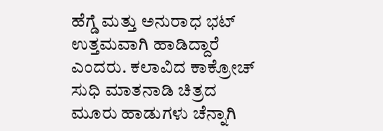ಹೆಗ್ಡೆ ಮತ್ತು ಅನುರಾಧ ಭಟ್ ಉತ್ತಮವಾಗಿ ಹಾಡಿದ್ದಾರೆ ಎಂದರು. ಕಲಾವಿದ ಕಾಕ್ರೋಚ್ ಸುಧಿ ಮಾತನಾಡಿ ಚಿತ್ರದ ಮೂರು ಹಾಡುಗಳು ಚೆನ್ನಾಗಿ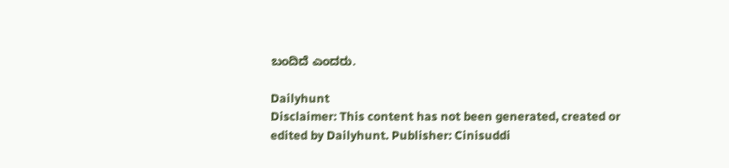ಬಂದಿದೆ ಎಂದರು.

Dailyhunt
Disclaimer: This content has not been generated, created or edited by Dailyhunt. Publisher: Cinisuddi